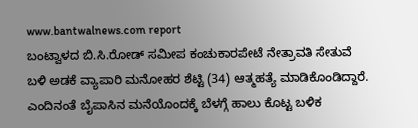www.bantwalnews.com report
ಬಂಟ್ವಾಳದ ಬಿ.ಸಿ.ರೋಡ್ ಸಮೀಪ ಕಂಚುಕಾರಪೇಟೆ ನೇತ್ರಾವತಿ ಸೇತುವೆ ಬಳಿ ಅಡಕೆ ವ್ಯಾಪಾರಿ ಮನೋಹರ ಶೆಟ್ಟಿ (34) ಆತ್ಮಹತ್ಯೆ ಮಾಡಿಕೊಂಡಿದ್ದಾರೆ.
ಎಂದಿನಂತೆ ಬೈಪಾಸಿನ ಮನೆಯೊಂದಕ್ಕೆ ಬೆಳಗ್ಗೆ ಹಾಲು ಕೊಟ್ಟ ಬಳಿಕ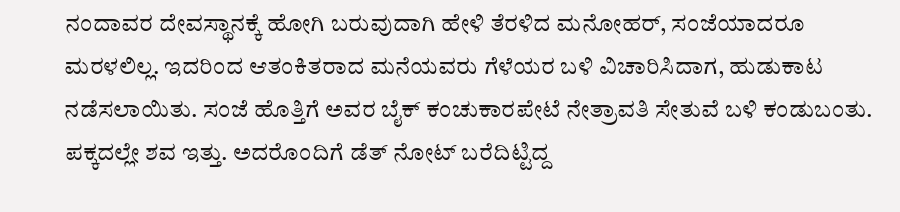ನಂದಾವರ ದೇವಸ್ಥಾನಕ್ಕೆ ಹೋಗಿ ಬರುವುದಾಗಿ ಹೇಳಿ ತೆರಳಿದ ಮನೋಹರ್, ಸಂಜೆಯಾದರೂ ಮರಳಲಿಲ್ಲ. ಇದರಿಂದ ಆತಂಕಿತರಾದ ಮನೆಯವರು ಗೆಳೆಯರ ಬಳಿ ವಿಚಾರಿಸಿದಾಗ, ಹುಡುಕಾಟ ನಡೆಸಲಾಯಿತು. ಸಂಜೆ ಹೊತ್ತಿಗೆ ಅವರ ಬೈಕ್ ಕಂಚುಕಾರಪೇಟೆ ನೇತ್ರಾವತಿ ಸೇತುವೆ ಬಳಿ ಕಂಡುಬಂತು. ಪಕ್ಕದಲ್ಲೇ ಶವ ಇತ್ತು. ಅದರೊಂದಿಗೆ ಡೆತ್ ನೋಟ್ ಬರೆದಿಟ್ಟಿದ್ದ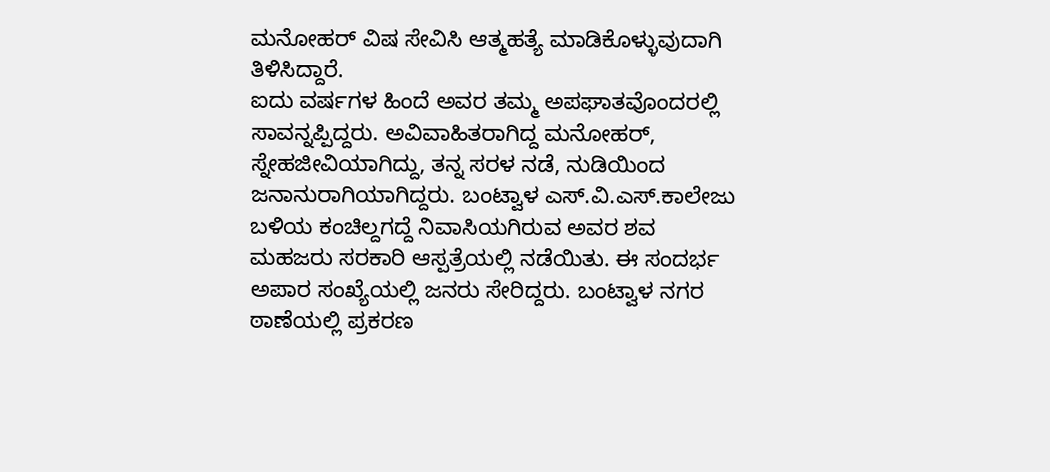ಮನೋಹರ್ ವಿಷ ಸೇವಿಸಿ ಆತ್ಮಹತ್ಯೆ ಮಾಡಿಕೊಳ್ಳುವುದಾಗಿ ತಿಳಿಸಿದ್ದಾರೆ.
ಐದು ವರ್ಷಗಳ ಹಿಂದೆ ಅವರ ತಮ್ಮ ಅಪಘಾತವೊಂದರಲ್ಲಿ ಸಾವನ್ನಪ್ಪಿದ್ದರು. ಅವಿವಾಹಿತರಾಗಿದ್ದ ಮನೋಹರ್, ಸ್ನೇಹಜೀವಿಯಾಗಿದ್ದು, ತನ್ನ ಸರಳ ನಡೆ, ನುಡಿಯಿಂದ ಜನಾನುರಾಗಿಯಾಗಿದ್ದರು. ಬಂಟ್ವಾಳ ಎಸ್.ವಿ.ಎಸ್.ಕಾಲೇಜು ಬಳಿಯ ಕಂಚಿಲ್ದಗದ್ದೆ ನಿವಾಸಿಯಗಿರುವ ಅವರ ಶವ ಮಹಜರು ಸರಕಾರಿ ಆಸ್ಪತ್ರೆಯಲ್ಲಿ ನಡೆಯಿತು. ಈ ಸಂದರ್ಭ ಅಪಾರ ಸಂಖ್ಯೆಯಲ್ಲಿ ಜನರು ಸೇರಿದ್ದರು. ಬಂಟ್ವಾಳ ನಗರ ಠಾಣೆಯಲ್ಲಿ ಪ್ರಕರಣ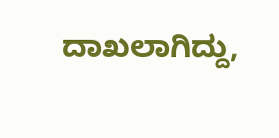ದಾಖಲಾಗಿದ್ದು,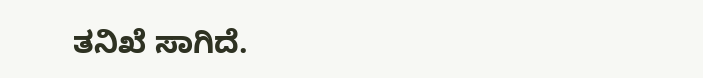ತನಿಖೆ ಸಾಗಿದೆ.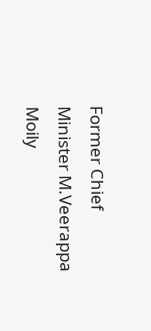Former Chief Minister M.Veerappa Moily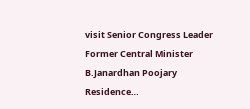visit Senior Congress Leader Former Central Minister B.Janardhan Poojary Residence…